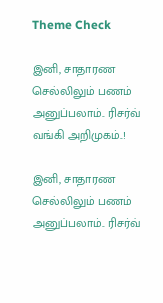Theme Check

இனி, சாதாரண செல்லிலும் பணம் அனுப்பலாம்.. ரிசர்வ் வங்கி அறிமுகம்..!

இனி, சாதாரண செல்லிலும் பணம் அனுப்பலாம்.. ரிசர்வ்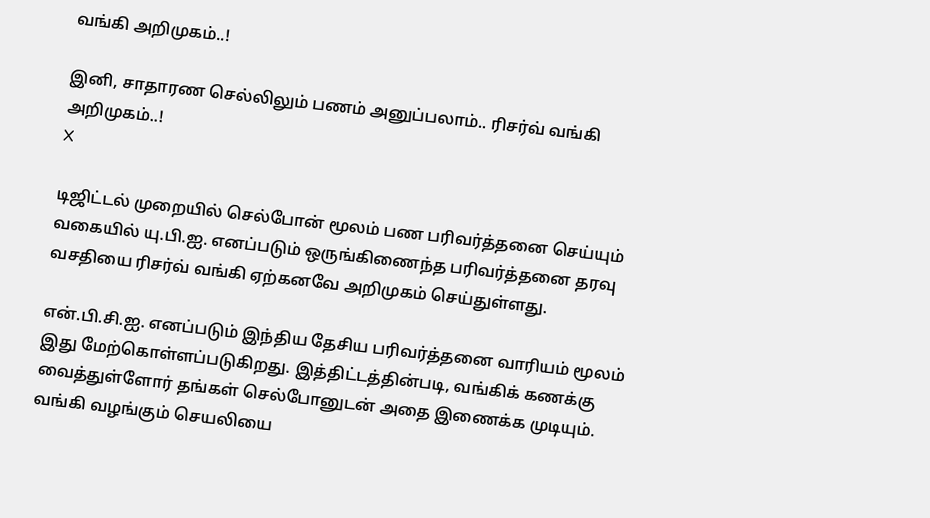வங்கி அறிமுகம்..!

இனி, சாதாரண செல்லிலும் பணம் அனுப்பலாம்.. ரிசர்வ் வங்கி அறிமுகம்..!
X

டிஜிட்டல் முறையில் செல்போன் மூலம் பண பரிவர்த்தனை செய்யும் வகையில் யு.பி.ஐ. எனப்படும் ஒருங்கிணைந்த பரிவர்த்தனை தரவு வசதியை ரிசர்வ் வங்கி ஏற்கனவே அறிமுகம் செய்துள்ளது.

என்.பி.சி.ஐ. எனப்படும் இந்திய தேசிய பரிவர்த்தனை வாரியம் மூலம் இது மேற்கொள்ளப்படுகிறது. இத்திட்டத்தின்படி, வங்கிக் கணக்கு வைத்துள்ளோர் தங்கள் செல்போனுடன் அதை இணைக்க முடியும். வங்கி வழங்கும் செயலியை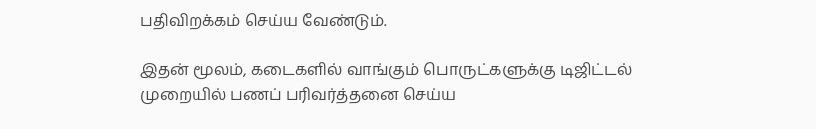பதிவிறக்கம் செய்ய வேண்டும்.

இதன் மூலம், கடைகளில் வாங்கும் பொருட்களுக்கு டிஜிட்டல் முறையில் பணப் பரிவர்த்தனை செய்ய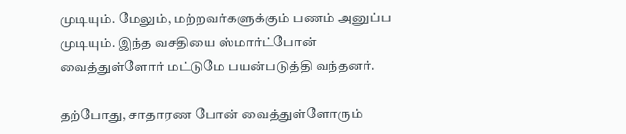முடியும். மேலும், மற்றவர்களுக்கும் பணம் அனுப்ப முடியும். இந்த வசதியை ஸ்மார்ட்போன் வைத்துள்ளோர் மட்டுமே பயன்படுத்தி வந்தனர்.

தற்போது, சாதாரண போன் வைத்துள்ளோரும்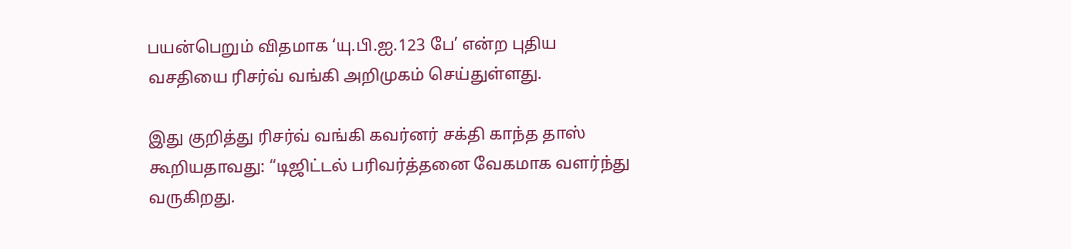பயன்பெறும் விதமாக ‘யு.பி.ஐ.123 பே’ என்ற புதிய வசதியை ரிசர்வ் வங்கி அறிமுகம் செய்துள்ளது.

இது குறித்து ரிசர்வ் வங்கி கவர்னர் சக்தி காந்த தாஸ் கூறியதாவது: “டிஜிட்டல் பரிவர்த்தனை வேகமாக வளர்ந்து வருகிறது.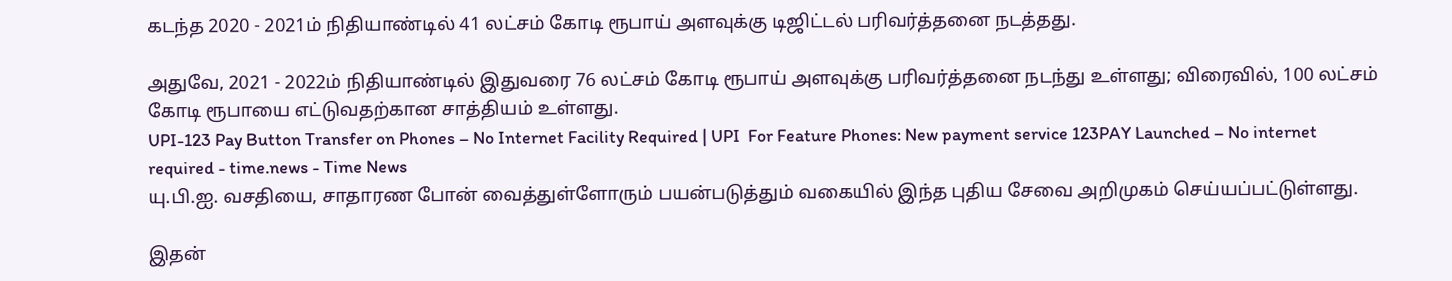கடந்த 2020 - 2021ம் நிதியாண்டில் 41 லட்சம் கோடி ரூபாய் அளவுக்கு டிஜிட்டல் பரிவர்த்தனை நடத்தது.

அதுவே, 2021 - 2022ம் நிதியாண்டில் இதுவரை 76 லட்சம் கோடி ரூபாய் அளவுக்கு பரிவர்த்தனை நடந்து உள்ளது; விரைவில், 100 லட்சம் கோடி ரூபாயை எட்டுவதற்கான சாத்தியம் உள்ளது.
UPI-123 Pay Button Transfer on Phones – No Internet Facility Required | UPI  For Feature Phones: New payment service 123PAY Launched – No internet  required - time.news - Time News
யு.பி.ஐ. வசதியை, சாதாரண போன் வைத்துள்ளோரும் பயன்படுத்தும் வகையில் இந்த புதிய சேவை அறிமுகம் செய்யப்பட்டுள்ளது.

இதன்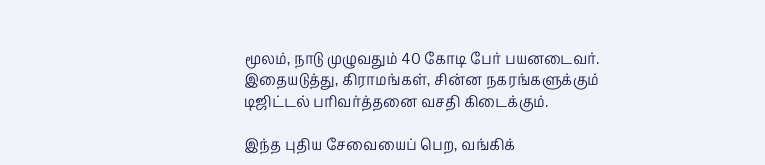மூலம், நாடு முழுவதும் 40 கோடி பேர் பயனடைவர். இதையடுத்து, கிராமங்கள், சின்ன நகரங்களுக்கும் டிஜிட்டல் பரிவர்த்தனை வசதி கிடைக்கும்.

இந்த புதிய சேவையைப் பெற, வங்கிக்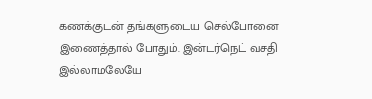கணக்குடன் தங்களுடைய செல்போனை இணைத்தால் போதும். இன்டர்நெட் வசதி இல்லாமலேயே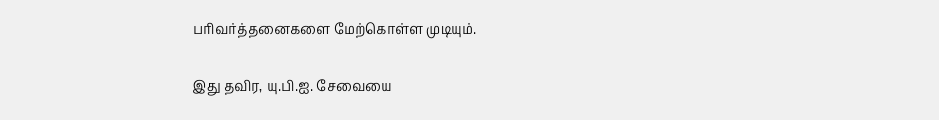பரிவர்த்தனைகளை மேற்கொள்ள முடியும்.

இது தவிர, யு.பி.ஐ. சேவையை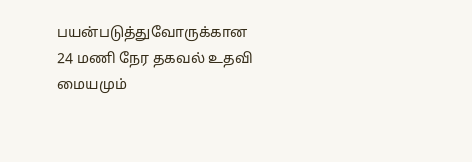பயன்படுத்துவோருக்கான 24 மணி நேர தகவல் உதவி மையமும்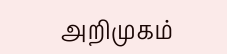அறிமுகம்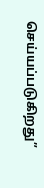செய்யப்படுகிறது”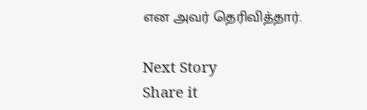என அவர் தெரிவித்தார்.

Next Story
Share it